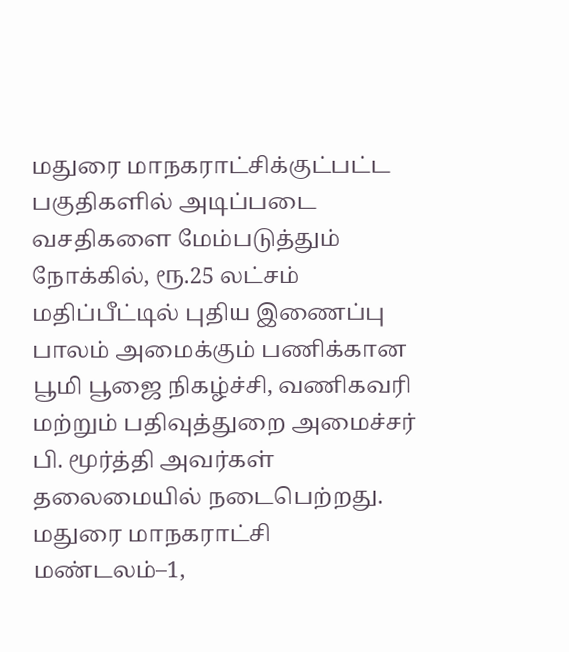மதுரை மாநகராட்சிக்குட்பட்ட பகுதிகளில் அடிப்படை வசதிகளை மேம்படுத்தும் நோக்கில், ரூ.25 லட்சம் மதிப்பீட்டில் புதிய இணைப்பு பாலம் அமைக்கும் பணிக்கான பூமி பூஜை நிகழ்ச்சி, வணிகவரி மற்றும் பதிவுத்துறை அமைச்சர் பி. மூர்த்தி அவர்கள் தலைமையில் நடைபெற்றது.
மதுரை மாநகராட்சி மண்டலம்–1,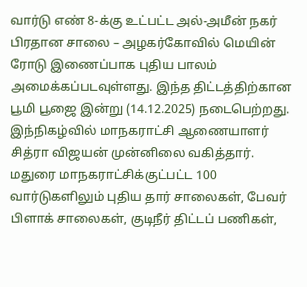வார்டு எண் 8-க்கு உட்பட்ட அல்-அமீன் நகர் பிரதான சாலை – அழகர்கோவில் மெயின் ரோடு இணைப்பாக புதிய பாலம் அமைக்கப்படவுள்ளது. இந்த திட்டத்திற்கான பூமி பூஜை இன்று (14.12.2025) நடைபெற்றது. இந்நிகழ்வில் மாநகராட்சி ஆணையாளர் சித்ரா விஜயன் முன்னிலை வகித்தார்.
மதுரை மாநகராட்சிக்குட்பட்ட 100 வார்டுகளிலும் புதிய தார் சாலைகள், பேவர் பிளாக் சாலைகள், குடிநீர் திட்டப் பணிகள்,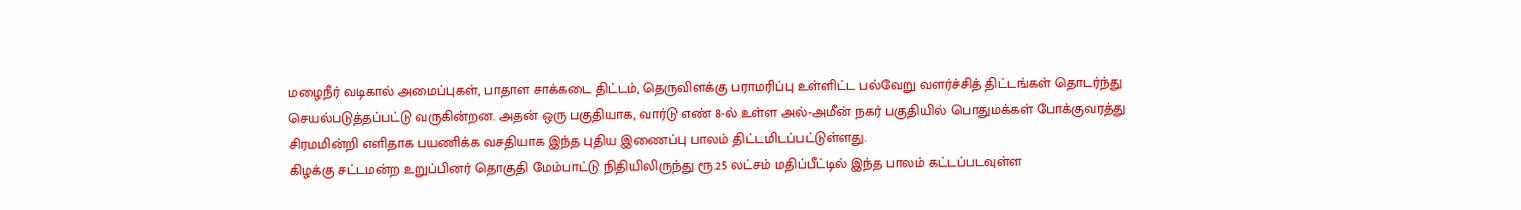மழைநீர் வடிகால் அமைப்புகள், பாதாள சாக்கடை திட்டம், தெருவிளக்கு பராமரிப்பு உள்ளிட்ட பல்வேறு வளர்ச்சித் திட்டங்கள் தொடர்ந்து செயல்படுத்தப்பட்டு வருகின்றன. அதன் ஒரு பகுதியாக, வார்டு எண் 8-ல் உள்ள அல்-அமீன் நகர் பகுதியில் பொதுமக்கள் போக்குவரத்து சிரமமின்றி எளிதாக பயணிக்க வசதியாக இந்த புதிய இணைப்பு பாலம் திட்டமிடப்பட்டுள்ளது.
கிழக்கு சட்டமன்ற உறுப்பினர் தொகுதி மேம்பாட்டு நிதியிலிருந்து ரூ.25 லட்சம் மதிப்பீட்டில் இந்த பாலம் கட்டப்படவுள்ள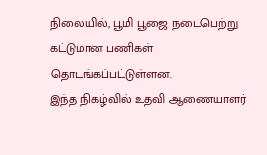நிலையில், பூமி பூஜை நடைபெற்று கட்டுமான பணிகள் தொடங்கப்பட்டுள்ளன.
இந்த நிகழ்வில் உதவி ஆணையாளர்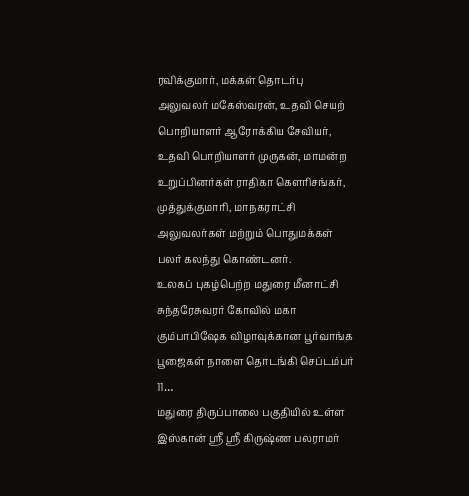ரவிக்குமார், மக்கள் தொடர்பு அலுவலர் மகேஸ்வரன், உதவி செயற் பொறியாளர் ஆரோக்கிய சேவியர், உதவி பொறியாளர் முருகன், மாமன்ற உறுப்பினர்கள் ராதிகா கௌரிசங்கர், முத்துக்குமாரி, மாநகராட்சி அலுவலர்கள் மற்றும் பொதுமக்கள் பலர் கலந்து கொண்டனர்.
உலகப் புகழ்பெற்ற மதுரை மீனாட்சி சுந்தரேசுவரர் கோவில் மகா கும்பாபிஷேக விழாவுக்கான பூர்வாங்க பூஜைகள் நாளை தொடங்கி செப்டம்பர் 11…
மதுரை திருப்பாலை பகுதியில் உள்ள இஸ்கான் ஸ்ரீ ஸ்ரீ கிருஷ்ண பலராமர்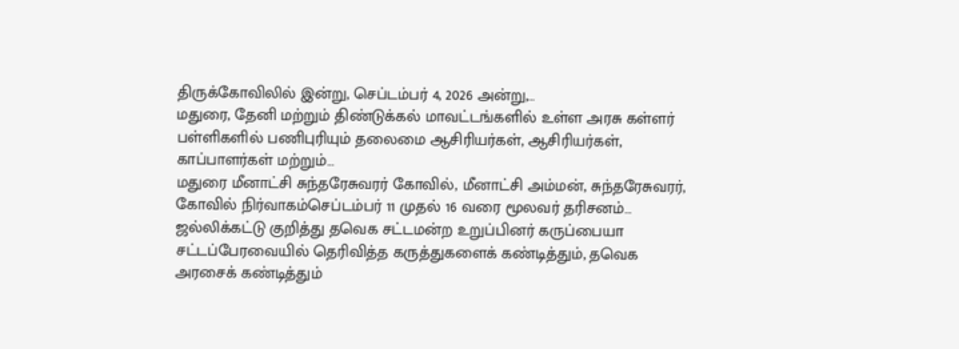திருக்கோவிலில் இன்று, செப்டம்பர் 4, 2026 அன்று,…
மதுரை, தேனி மற்றும் திண்டுக்கல் மாவட்டங்களில் உள்ள அரசு கள்ளர் பள்ளிகளில் பணிபுரியும் தலைமை ஆசிரியர்கள், ஆசிரியர்கள், காப்பாளர்கள் மற்றும்…
மதுரை மீனாட்சி சுந்தரேசுவரர் கோவில், மீனாட்சி அம்மன், சுந்தரேசுவரர், கோவில் நிர்வாகம்செப்டம்பர் 11 முதல் 16 வரை மூலவர் தரிசனம்…
ஜல்லிக்கட்டு குறித்து தவெக சட்டமன்ற உறுப்பினர் கருப்பையா சட்டப்பேரவையில் தெரிவித்த கருத்துகளைக் கண்டித்தும், தவெக அரசைக் கண்டித்தும்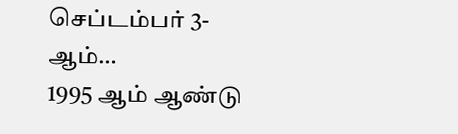செப்டம்பர் 3-ஆம்…
1995 ஆம் ஆண்டு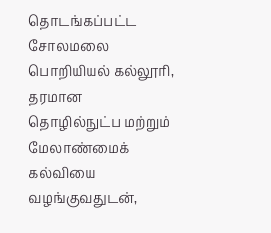தொடங்கப்பட்ட சோலமலை பொறியியல் கல்லூரி, தரமான தொழில்நுட்ப மற்றும் மேலாண்மைக் கல்வியை வழங்குவதுடன்,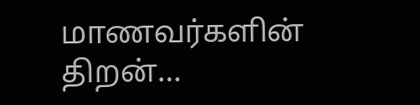மாணவர்களின் திறன்…